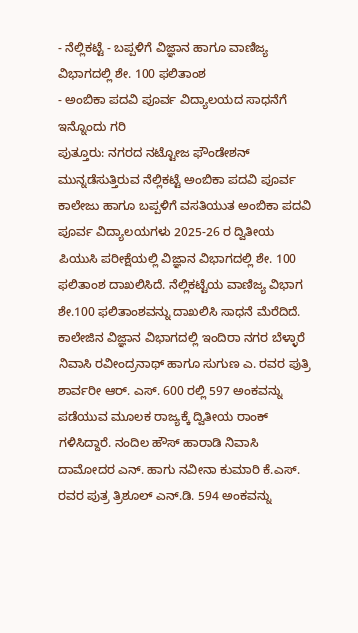- ನೆಲ್ಲಿಕಟ್ಟೆ - ಬಪ್ಪಳಿಗೆ ವಿಜ್ಞಾನ ಹಾಗೂ ವಾಣಿಜ್ಯ ವಿಭಾಗದಲ್ಲಿ ಶೇ. 100 ಫಲಿತಾಂಶ
- ಅಂಬಿಕಾ ಪದವಿ ಪೂರ್ವ ವಿದ್ಯಾಲಯದ ಸಾಧನೆಗೆ ಇನ್ನೊಂದು ಗರಿ
ಪುತ್ತೂರು: ನಗರದ ನಟ್ಟೋಜ ಫೌಂಡೇಶನ್ ಮುನ್ನಡೆಸುತ್ತಿರುವ ನೆಲ್ಲಿಕಟ್ಟೆ ಅಂಬಿಕಾ ಪದವಿ ಪೂರ್ವ ಕಾಲೇಜು ಹಾಗೂ ಬಪ್ಪಳಿಗೆ ವಸತಿಯುತ ಅಂಬಿಕಾ ಪದವಿ ಪೂರ್ವ ವಿದ್ಯಾಲಯಗಳು 2025-26 ರ ದ್ವಿತೀಯ ಪಿಯುಸಿ ಪರೀಕ್ಷೆಯಲ್ಲಿ ವಿಜ್ಞಾನ ವಿಭಾಗದಲ್ಲಿ ಶೇ. 100 ಫಲಿತಾಂಶ ದಾಖಲಿಸಿದೆ. ನೆಲ್ಲಿಕಟ್ಟೆಯ ವಾಣಿಜ್ಯ ವಿಭಾಗ ಶೇ.100 ಫಲಿತಾಂಶವನ್ನು ದಾಖಲಿಸಿ ಸಾಧನೆ ಮೆರೆದಿದೆ. ಕಾಲೇಜಿನ ವಿಜ್ಞಾನ ವಿಭಾಗದಲ್ಲಿ ಇಂದಿರಾ ನಗರ ಬೆಳ್ಳಾರೆ ನಿವಾಸಿ ರವೀಂದ್ರನಾಥ್ ಹಾಗೂ ಸುಗುಣ ಎ. ರವರ ಪುತ್ರಿ ಶಾರ್ವರೀ ಆರ್. ಎಸ್. 600 ರಲ್ಲಿ 597 ಅಂಕವನ್ನು ಪಡೆಯುವ ಮೂಲಕ ರಾಜ್ಯಕ್ಕೆ ದ್ವಿತೀಯ ರಾಂಕ್ ಗಳಿಸಿದ್ದಾರೆ. ನಂದಿಲ ಹೌಸ್ ಹಾರಾಡಿ ನಿವಾಸಿ ದಾಮೋದರ ಎನ್. ಹಾಗು ನವೀನಾ ಕುಮಾರಿ ಕೆ.ಎಸ್. ರವರ ಪುತ್ರ ತ್ರಿಶೂಲ್ ಎನ್.ಡಿ. 594 ಅಂಕವನ್ನು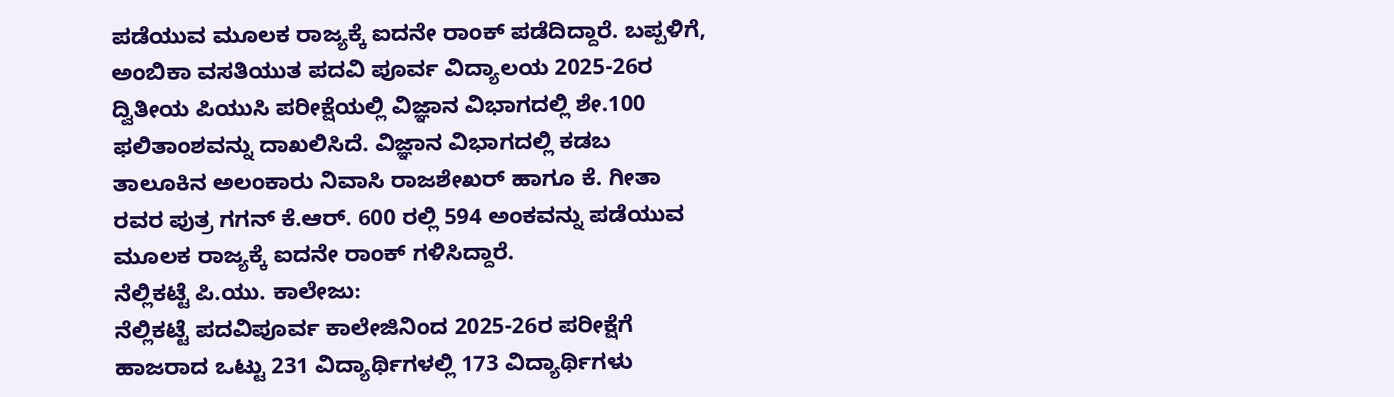ಪಡೆಯುವ ಮೂಲಕ ರಾಜ್ಯಕ್ಕೆ ಐದನೇ ರಾಂಕ್ ಪಡೆದಿದ್ದಾರೆ. ಬಪ್ಪಳಿಗೆ, ಅಂಬಿಕಾ ವಸತಿಯುತ ಪದವಿ ಪೂರ್ವ ವಿದ್ಯಾಲಯ 2025-26ರ ದ್ವಿತೀಯ ಪಿಯುಸಿ ಪರೀಕ್ಷೆಯಲ್ಲಿ ವಿಜ್ಞಾನ ವಿಭಾಗದಲ್ಲಿ ಶೇ.100 ಫಲಿತಾಂಶವನ್ನು ದಾಖಲಿಸಿದೆ. ವಿಜ್ಞಾನ ವಿಭಾಗದಲ್ಲಿ ಕಡಬ ತಾಲೂಕಿನ ಅಲಂಕಾರು ನಿವಾಸಿ ರಾಜಶೇಖರ್ ಹಾಗೂ ಕೆ. ಗೀತಾ ರವರ ಪುತ್ರ ಗಗನ್ ಕೆ.ಆರ್. 600 ರಲ್ಲಿ 594 ಅಂಕವನ್ನು ಪಡೆಯುವ ಮೂಲಕ ರಾಜ್ಯಕ್ಕೆ ಐದನೇ ರಾಂಕ್ ಗಳಿಸಿದ್ದಾರೆ.
ನೆಲ್ಲಿಕಟ್ಟೆ ಪಿ.ಯು. ಕಾಲೇಜು:
ನೆಲ್ಲಿಕಟ್ಟೆ ಪದವಿಪೂರ್ವ ಕಾಲೇಜಿನಿಂದ 2025-26ರ ಪರೀಕ್ಷೆಗೆ ಹಾಜರಾದ ಒಟ್ಟು 231 ವಿದ್ಯಾರ್ಥಿಗಳಲ್ಲಿ 173 ವಿದ್ಯಾರ್ಥಿಗಳು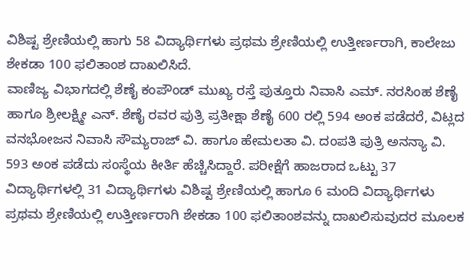ವಿಶಿಷ್ಟ ಶ್ರೇಣಿಯಲ್ಲಿ ಹಾಗು 58 ವಿದ್ಯಾರ್ಥಿಗಳು ಪ್ರಥಮ ಶ್ರೇಣಿಯಲ್ಲಿ ಉತ್ತೀರ್ಣರಾಗಿ, ಕಾಲೇಜು ಶೇಕಡಾ 100 ಫಲಿತಾಂಶ ದಾಖಲಿಸಿದೆ.
ವಾಣಿಜ್ಯ ವಿಭಾಗದಲ್ಲಿ ಶೆಣೈ ಕಂಪೌಂಡ್ ಮುಖ್ಯ ರಸ್ತೆ ಪುತ್ತೂರು ನಿವಾಸಿ ಎಮ್. ನರಸಿಂಹ ಶೆಣೈ ಹಾಗೂ ಶ್ರೀಲಕ್ಷ್ಮೀ ಎನ್. ಶೆಣೈ ರವರ ಪುತ್ರಿ ಪ್ರತೀಕ್ಷಾ ಶೆಣೈ 600 ರಲ್ಲಿ 594 ಅಂಕ ಪಡೆದರೆ, ವಿಟ್ಲದ ವನಭೋಜನ ನಿವಾಸಿ ಸೌಮ್ಯರಾಜ್ ವಿ. ಹಾಗೂ ಹೇಮಲತಾ ವಿ. ದಂಪತಿ ಪುತ್ರಿ ಅನನ್ಯಾ ವಿ. 593 ಅಂಕ ಪಡೆದು ಸಂಸ್ಥೆಯ ಕೀರ್ತಿ ಹೆಚ್ಚಿಸಿದ್ದಾರೆ. ಪರೀಕ್ಷೆಗೆ ಹಾಜರಾದ ಒಟ್ಟು 37 ವಿದ್ಯಾರ್ಥಿಗಳಲ್ಲಿ 31 ವಿದ್ಯಾರ್ಥಿಗಳು ವಿಶಿಷ್ಟ ಶ್ರೇಣಿಯಲ್ಲಿ ಹಾಗೂ 6 ಮಂದಿ ವಿದ್ಯಾರ್ಥಿಗಳು ಪ್ರಥಮ ಶ್ರೇಣಿಯಲ್ಲಿ ಉತ್ತೀರ್ಣರಾಗಿ ಶೇಕಡಾ 100 ಫಲಿತಾಂಶವನ್ನು ದಾಖಲಿಸುವುದರ ಮೂಲಕ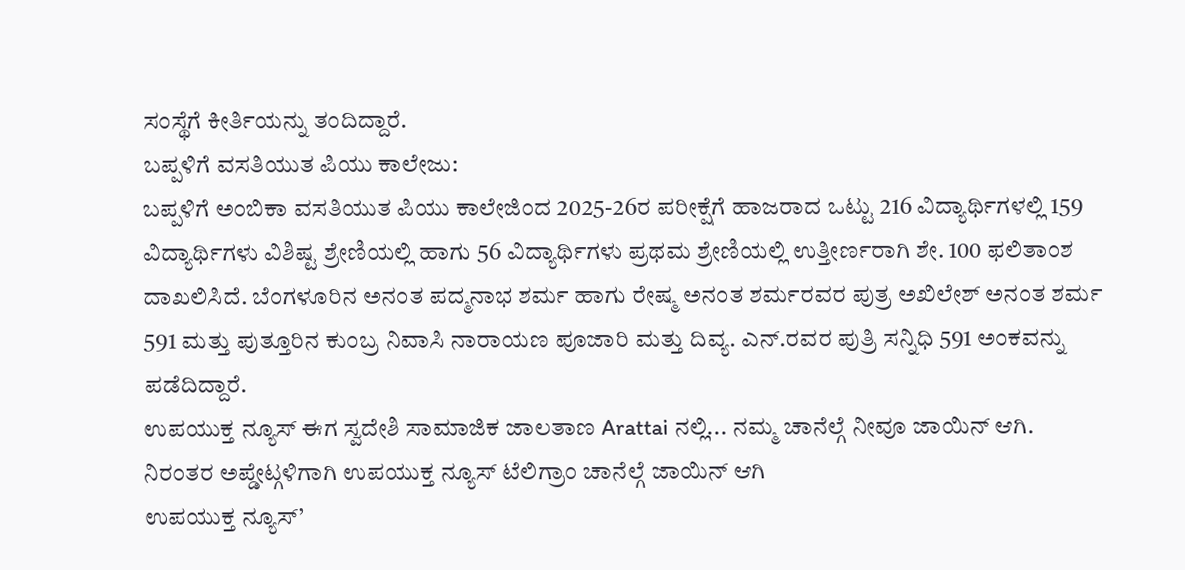ಸಂಸ್ಥೆಗೆ ಕೀರ್ತಿಯನ್ನು ತಂದಿದ್ದಾರೆ.
ಬಪ್ಪಳಿಗೆ ವಸತಿಯುತ ಪಿಯು ಕಾಲೇಜು:
ಬಪ್ಪಳಿಗೆ ಅಂಬಿಕಾ ವಸತಿಯುತ ಪಿಯು ಕಾಲೇಜಿಂದ 2025-26ರ ಪರೀಕ್ಷೆಗೆ ಹಾಜರಾದ ಒಟ್ಟು 216 ವಿದ್ಯಾರ್ಥಿಗಳಲ್ಲಿ 159 ವಿದ್ಯಾರ್ಥಿಗಳು ವಿಶಿಷ್ಟ ಶ್ರೇಣಿಯಲ್ಲಿ ಹಾಗು 56 ವಿದ್ಯಾರ್ಥಿಗಳು ಪ್ರಥಮ ಶ್ರೇಣಿಯಲ್ಲಿ ಉತ್ತೀರ್ಣರಾಗಿ ಶೇ. 100 ಫಲಿತಾಂಶ ದಾಖಲಿಸಿದೆ. ಬೆಂಗಳೂರಿನ ಅನಂತ ಪದ್ಮನಾಭ ಶರ್ಮ ಹಾಗು ರೇಷ್ಮ ಅನಂತ ಶರ್ಮರವರ ಪುತ್ರ ಅಖಿಲೇಶ್ ಅನಂತ ಶರ್ಮ 591 ಮತ್ತು ಪುತ್ತೂರಿನ ಕುಂಬ್ರ ನಿವಾಸಿ ನಾರಾಯಣ ಪೂಜಾರಿ ಮತ್ತು ದಿವ್ಯ. ಎನ್.ರವರ ಪುತ್ರಿ ಸನ್ನಿಧಿ 591 ಅಂಕವನ್ನು ಪಡೆದಿದ್ದಾರೆ.
ಉಪಯುಕ್ತ ನ್ಯೂಸ್ ಈಗ ಸ್ವದೇಶಿ ಸಾಮಾಜಿಕ ಜಾಲತಾಣ Arattai ನಲ್ಲಿ... ನಮ್ಮ ಚಾನೆಲ್ಗೆ ನೀವೂ ಜಾಯಿನ್ ಆಗಿ.
ನಿರಂತರ ಅಪ್ಡೇಟ್ಗಳಿಗಾಗಿ ಉಪಯುಕ್ತ ನ್ಯೂಸ್ ಟೆಲಿಗ್ರಾಂ ಚಾನೆಲ್ಗೆ ಜಾಯಿನ್ ಆಗಿ
ಉಪಯುಕ್ತ ನ್ಯೂಸ್’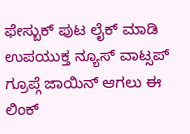ಫೇಸ್ಬುಕ್ ಪುಟ ಲೈಕ್ ಮಾಡಿ
ಉಪಯುಕ್ತ ನ್ಯೂಸ್ ವಾಟ್ಸಪ್ ಗ್ರೂಪ್ಗೆ ಜಾಯಿನ್ ಆಗಲು ಈ ಲಿಂಕ್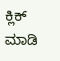ಕ್ಲಿಕ್ ಮಾಡಿ